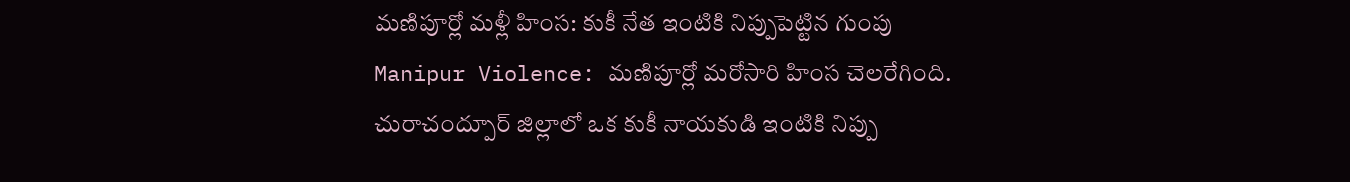మణిపూర్లో మళ్లీ హింస: కుకీ నేత ఇంటికి నిప్పుపెట్టిన గుంపు
Manipur Violence: మణిపూర్లో మరోసారి హింస చెలరేగింది. చురాచంద్పూర్ జిల్లాలో ఒక కుకీ నాయకుడి ఇంటికి నిప్పు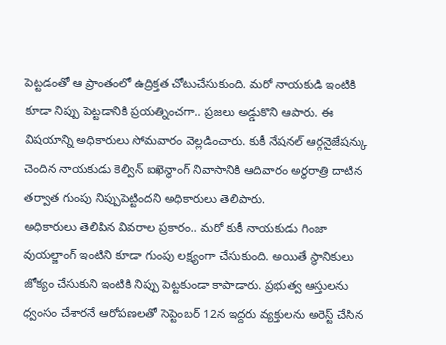పెట్టడంతో ఆ ప్రాంతంలో ఉద్రిక్తత చోటుచేసుకుంది. మరో నాయకుడి ఇంటికి కూడా నిప్పు పెట్టడానికి ప్రయత్నించగా.. ప్రజలు అడ్డుకొని ఆపారు. ఈ విషయాన్ని అధికారులు సోమవారం వెల్లడించారు. కుకీ నేషనల్ ఆర్గనైజేషన్కు చెందిన నాయకుడు కెల్విన్ ఐఖెన్థాంగ్ నివాసానికి ఆదివారం అర్ధరాత్రి దాటిన తర్వాత గుంపు నిప్పుపెట్టిందని అధికారులు తెలిపారు.
అధికారులు తెలిపిన వివరాల ప్రకారం.. మరో కుకీ నాయకుడు గింజా వుయల్జాంగ్ ఇంటిని కూడా గుంపు లక్ష్యంగా చేసుకుంది. అయితే స్థానికులు జోక్యం చేసుకుని ఇంటికి నిప్పు పెట్టకుండా కాపాడారు. ప్రభుత్వ ఆస్తులను ధ్వంసం చేశారనే ఆరోపణలతో సెప్టెంబర్ 12న ఇద్దరు వ్యక్తులను అరెస్ట్ చేసిన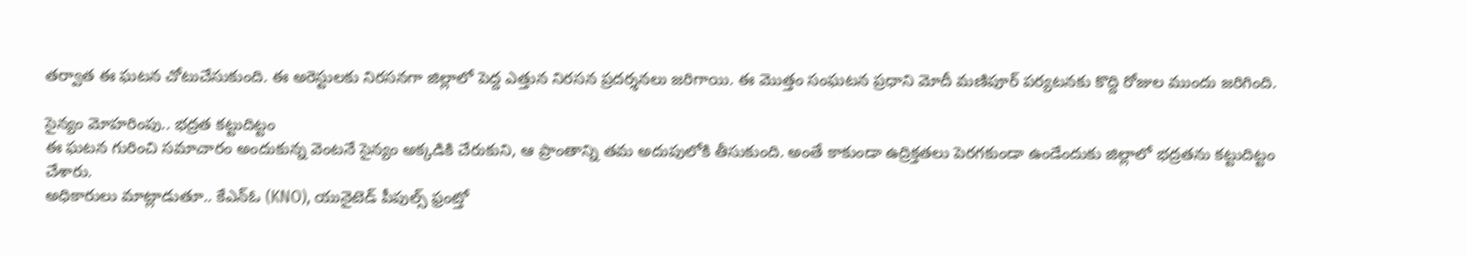తర్వాత ఈ ఘటన చోటుచేసుకుంది. ఈ అరెస్టులకు నిరసనగా జిల్లాలో పెద్ద ఎత్తున నిరసన ప్రదర్శనలు జరిగాయి. ఈ మొత్తం సంఘటన ప్రధాని మోదీ మణిపూర్ పర్యటనకు కొద్ది రోజుల ముందు జరిగింది.

సైన్యం మోహరింపు.. భద్రత కట్టుదిట్టం
ఈ ఘటన గురించి సమాచారం అందుకున్న వెంటనే సైన్యం అక్కడికి చేరుకుని, ఆ ప్రాంతాన్ని తమ అదుపులోకి తీసుకుంది. అంతే కాకుండా ఉద్రిక్తతలు పెరగకుండా ఉండేందుకు జిల్లాలో భద్రతను కట్టుదిట్టం చేశారు.
అధికారులు మాట్లాడుతూ.. కేఎన్ఓ (KNO), యునైటెడ్ పీపుల్స్ ఫ్రంట్తో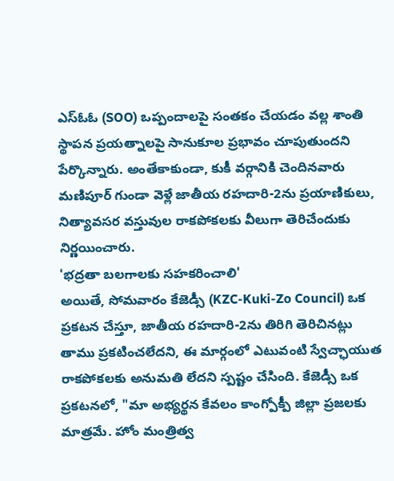ఎస్ఓఓ (SOO) ఒప్పందాలపై సంతకం చేయడం వల్ల శాంతి స్థాపన ప్రయత్నాలపై సానుకూల ప్రభావం చూపుతుందని పేర్కొన్నారు. అంతేకాకుండా, కుకీ వర్గానికి చెందినవారు మణిపూర్ గుండా వెళ్లే జాతీయ రహదారి-2ను ప్రయాణికులు, నిత్యావసర వస్తువుల రాకపోకలకు వీలుగా తెరిచేందుకు నిర్ణయించారు.
'భద్రతా బలగాలకు సహకరించాలి'
అయితే, సోమవారం కేజెడ్సీ (KZC-Kuki-Zo Council) ఒక ప్రకటన చేస్తూ, జాతీయ రహదారి-2ను తిరిగి తెరిచినట్లు తాము ప్రకటించలేదని, ఈ మార్గంలో ఎటువంటి స్వేచ్ఛాయుత రాకపోకలకు అనుమతి లేదని స్పష్టం చేసింది. కేజెడ్సీ ఒక ప్రకటనలో, "మా అభ్యర్థన కేవలం కాంగ్పోక్పీ జిల్లా ప్రజలకు మాత్రమే. హోం మంత్రిత్వ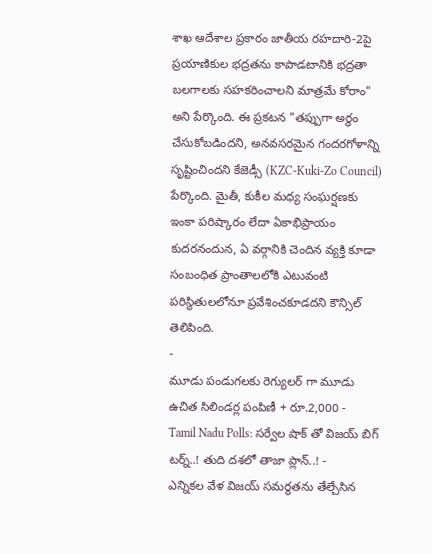శాఖ ఆదేశాల ప్రకారం జాతీయ రహదారి-2పై ప్రయాణికుల భద్రతను కాపాడటానికి భద్రతా బలగాలకు సహకరించాలని మాత్రమే కోరాం" అని పేర్కొంది. ఈ ప్రకటన "తప్పుగా అర్థం చేసుకోబడిందని, అనవసరమైన గందరగోళాన్ని సృష్టించిందని కేజెడ్సీ (KZC-Kuki-Zo Council) పేర్కొంది. మైతీ, కుకీల మధ్య సంఘర్షణకు ఇంకా పరిష్కారం లేదా ఏకాభిప్రాయం కుదరనందున, ఏ వర్గానికి చెందిన వ్యక్తి కూడా సంబంధిత ప్రాంతాలలోకి ఎటువంటి పరిస్థితులలోనూ ప్రవేశించకూడదని కౌన్సిల్ తెలిపింది.
-
మూడు పండుగలకు రెగ్యులర్ గా మూడు ఉచిత సిలిండర్ల పంపిణీ + రూ.2,000 -
Tamil Nadu Polls: సర్వేల షాక్ తో విజయ్ బిగ్ టర్న్..! తుది దశలో తాజా ప్లాన్..! -
ఎన్నికల వేళ విజయ్ సమర్థతను తేల్చేసిన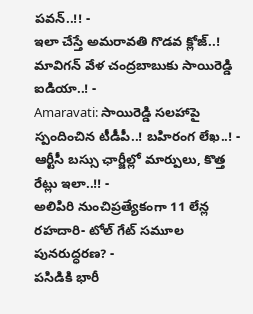పవన్..!! -
ఇలా చేస్తే అమరావతి గొడవ క్లోజ్..! మావిగన్ వేళ చంద్రబాబుకు సాయిరెడ్డి ఐడియా..! -
Amaravati: సాయిరెడ్డి సలహాపై స్పందించిన టీడీపీ..! బహిరంగ లేఖ..! -
ఆర్టీసీ బస్సు ఛార్జీల్లో మార్పులు, కొత్త రేట్లు ఇలా..!! -
అలిపిరి నుంచిప్రత్యేకంగా 11 లేన్ల రహదారి- టోల్ గేట్ సమూల పునరుద్ధరణ? -
పసిడికి భారీ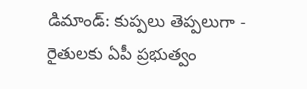డిమాండ్: కుప్పలు తెప్పలుగా -
రైతులకు ఏపీ ప్రభుత్వం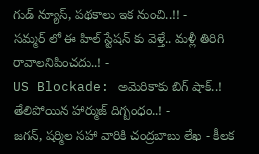గుడ్ న్యూస్, పథకాలు ఇక నుంచి..!! -
సమ్మర్ లో ఈ హిల్ స్టేషన్ కు వెళ్తే.. మళ్లీ తిరిగి రావాలనిపించదు..! -
US Blockade: అమెరికాకు బిగ్ షాక్..! తేలిపోయిన హార్ముజ్ దిగ్బంధం..! -
జగన్, షర్మిల సహా వారికి చంద్రబాబు లేఖ - కీలక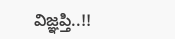విజ్ఞప్తి..!!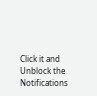Click it and Unblock the Notifications